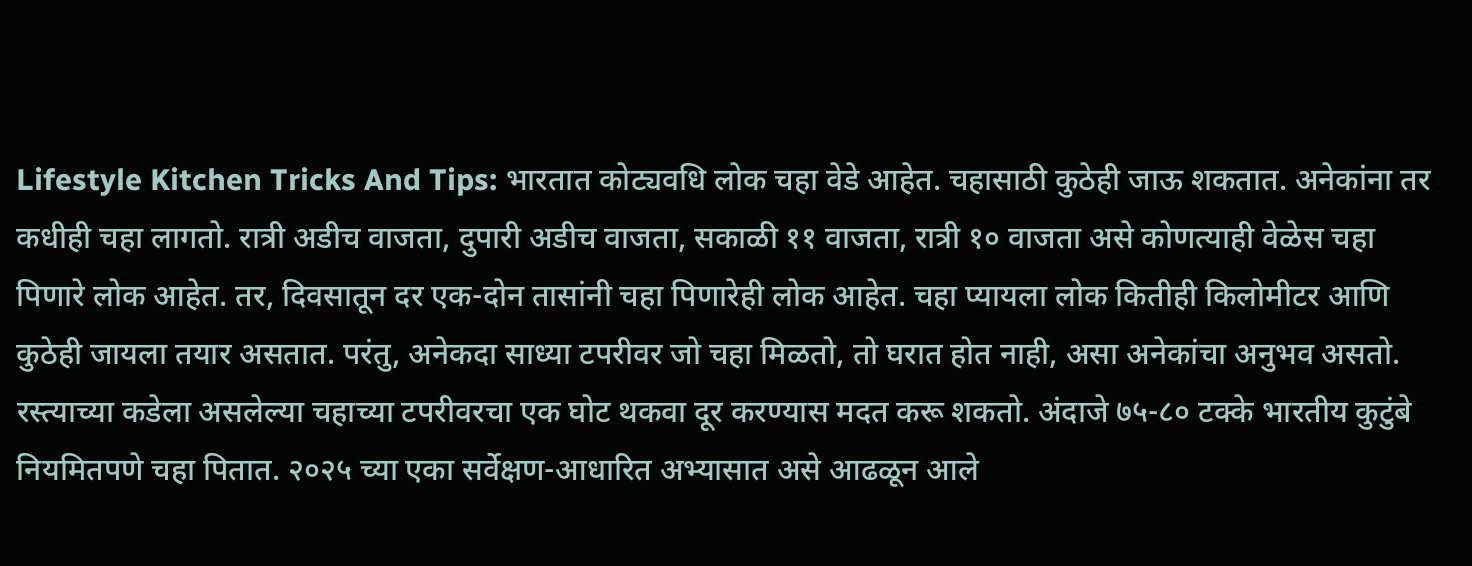Lifestyle Kitchen Tricks And Tips: भारतात कोट्यवधि लोक चहा वेडे आहेत. चहासाठी कुठेही जाऊ शकतात. अनेकांना तर कधीही चहा लागतो. रात्री अडीच वाजता, दुपारी अडीच वाजता, सकाळी ११ वाजता, रात्री १० वाजता असे कोणत्याही वेळेस चहा पिणारे लोक आहेत. तर, दिवसातून दर एक-दोन तासांनी चहा पिणारेही लोक आहेत. चहा प्यायला लोक कितीही किलोमीटर आणि कुठेही जायला तयार असतात. परंतु, अनेकदा साध्या टपरीवर जो चहा मिळतो, तो घरात होत नाही, असा अनेकांचा अनुभव असतो.
रस्त्याच्या कडेला असलेल्या चहाच्या टपरीवरचा एक घोट थकवा दूर करण्यास मदत करू शकतो. अंदाजे ७५-८० टक्के भारतीय कुटुंबे नियमितपणे चहा पितात. २०२५ च्या एका सर्वेक्षण-आधारित अभ्यासात असे आढळून आले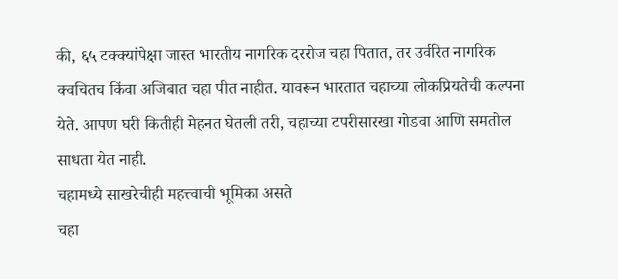की, ६५ टक्क्यांपेक्षा जास्त भारतीय नागरिक दररोज चहा पितात, तर उर्वरित नागरिक क्वचितच किंवा अजिबात चहा पीत नाहीत. यावरून भारतात चहाच्या लोकप्रियतेची कल्पना येते. आपण घरी कितीही मेहनत घेतली तरी, चहाच्या टपरीसारखा गोडवा आणि समतोल साधता येत नाही.
चहामध्ये साखरेचीही महत्त्वाची भूमिका असते
चहा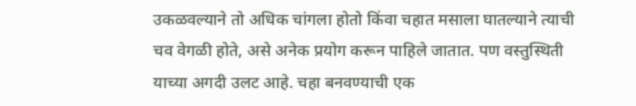उकळवल्याने तो अधिक चांगला होतो किंवा चहात मसाला घातल्याने त्याची चव वेगळी होते, असे अनेक प्रयोग करून पाहिले जातात. पण वस्तुस्थिती याच्या अगदी उलट आहे. चहा बनवण्याची एक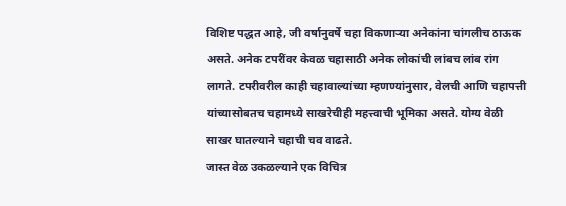विशिष्ट पद्धत आहे, जी वर्षानुवर्षे चहा विकणाऱ्या अनेकांना चांगलीच ठाऊक असते. अनेक टपरींवर केवळ चहासाठी अनेक लोकांची लांबच लांब रांग लागते. टपरीवरील काही चहावाल्यांच्या म्हणण्यांनुसार, वेलची आणि चहापत्ती यांच्यासोबतच चहामध्ये साखरेचीही महत्त्वाची भूमिका असते. योग्य वेळी साखर घातल्याने चहाची चव वाढते.
जास्त वेळ उकळल्याने एक विचित्र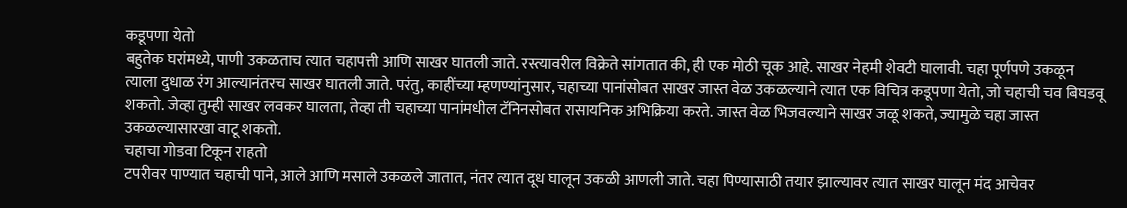कडूपणा येतो
बहुतेक घरांमध्ये, पाणी उकळताच त्यात चहापत्ती आणि साखर घातली जाते. रस्त्यावरील विक्रेते सांगतात की, ही एक मोठी चूक आहे. साखर नेहमी शेवटी घालावी. चहा पूर्णपणे उकळून त्याला दुधाळ रंग आल्यानंतरच साखर घातली जाते. परंतु, काहींच्या म्हणण्यांनुसार, चहाच्या पानांसोबत साखर जास्त वेळ उकळल्याने त्यात एक विचित्र कडूपणा येतो, जो चहाची चव बिघडवू शकतो. जेव्हा तुम्ही साखर लवकर घालता, तेव्हा ती चहाच्या पानांमधील टॅनिनसोबत रासायनिक अभिक्रिया करते. जास्त वेळ भिजवल्याने साखर जळू शकते, ज्यामुळे चहा जास्त उकळल्यासारखा वाटू शकतो.
चहाचा गोडवा टिकून राहतो
टपरीवर पाण्यात चहाची पाने, आले आणि मसाले उकळले जातात, नंतर त्यात दूध घालून उकळी आणली जाते. चहा पिण्यासाठी तयार झाल्यावर त्यात साखर घालून मंद आचेवर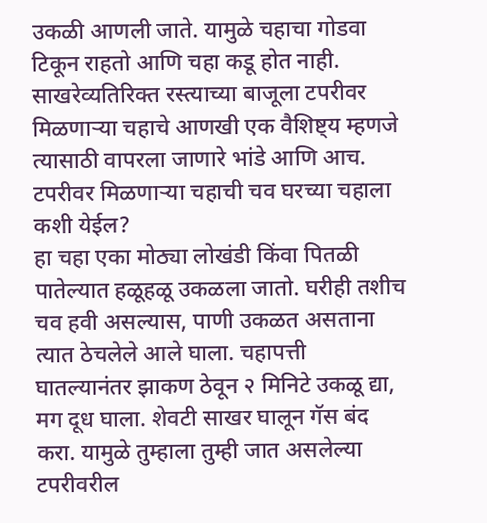उकळी आणली जाते. यामुळे चहाचा गोडवा टिकून राहतो आणि चहा कडू होत नाही. साखरेव्यतिरिक्त रस्त्याच्या बाजूला टपरीवर मिळणाऱ्या चहाचे आणखी एक वैशिष्ट्य म्हणजे त्यासाठी वापरला जाणारे भांडे आणि आच.
टपरीवर मिळणाऱ्या चहाची चव घरच्या चहाला कशी येईल?
हा चहा एका मोठ्या लोखंडी किंवा पितळी पातेल्यात हळूहळू उकळला जातो. घरीही तशीच चव हवी असल्यास, पाणी उकळत असताना त्यात ठेचलेले आले घाला. चहापत्ती घातल्यानंतर झाकण ठेवून २ मिनिटे उकळू द्या, मग दूध घाला. शेवटी साखर घालून गॅस बंद करा. यामुळे तुम्हाला तुम्ही जात असलेल्या टपरीवरील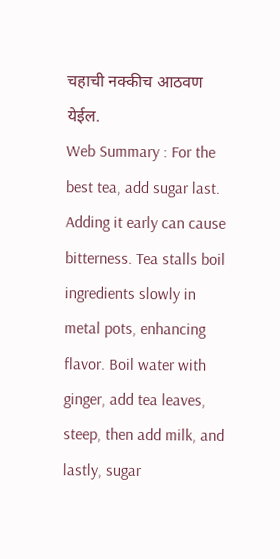चहाची नक्कीच आठवण येईल.
Web Summary : For the best tea, add sugar last. Adding it early can cause bitterness. Tea stalls boil ingredients slowly in metal pots, enhancing flavor. Boil water with ginger, add tea leaves, steep, then add milk, and lastly, sugar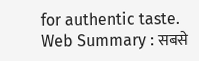for authentic taste.
Web Summary : सबसे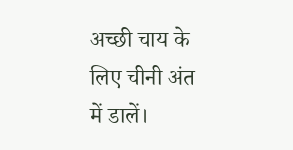अच्छी चाय के लिए चीनी अंत में डालें।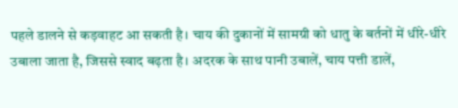पहले डालने से कड़वाहट आ सकती है। चाय की दुकानों में सामग्री को धातु के बर्तनों में धीरे-धीरे उबाला जाता है, जिससे स्वाद बढ़ता है। अदरक के साथ पानी उबालें, चाय पत्ती डालें,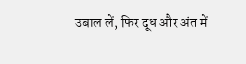उबाल लें, फिर दूध और अंत में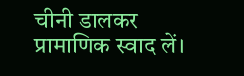चीनी डालकर प्रामाणिक स्वाद लें।